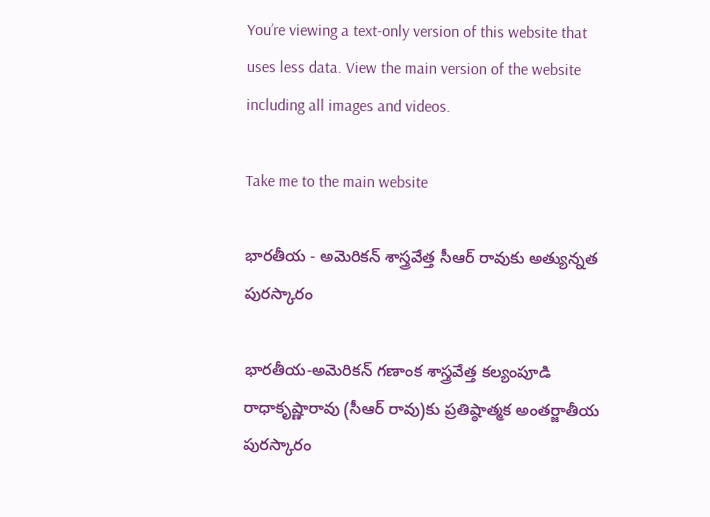You’re viewing a text-only version of this website that uses less data. View the main version of the website including all images and videos.

Take me to the main website

భారతీయ - అమెరికన్ శాస్త్రవేత్త సీఆర్ రావుకు అత్యున్నత పురస్కారం

భారతీయ-అమెరికన్ గణాంక శాస్త్రవేత్త కల్యంపూడి రాధాకృష్ణారావు (సీఆర్ రావు)కు ప్రతిష్ఠాత్మక అంతర్జాతీయ పురస్కారం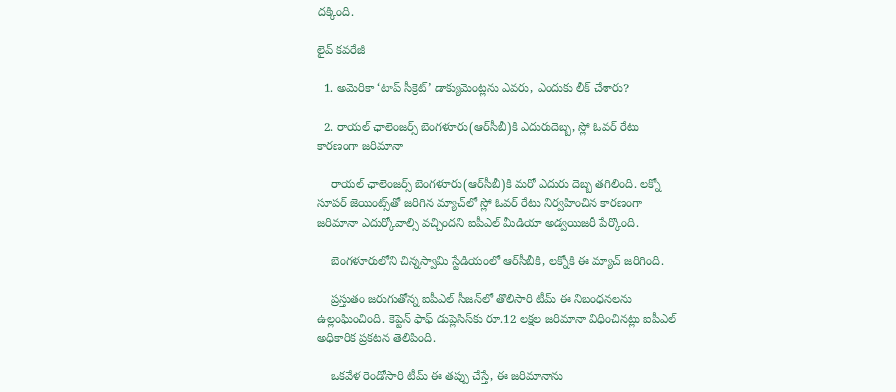దక్కింది.

లైవ్ కవరేజీ

  1. అమెరికా ‘టాప్ సీక్రెట్’ డాక్యుమెంట్లను ఎవరు, ఎందుకు లీక్ చేశారు?

  2. రాయల్ ఛాలెంజర్స్ బెంగళూరు(ఆర్‌సీబీ)కి ఎదురుదెబ్బ, స్లో ఓవర్ రేటు కారణంగా జరిమానా

    రాయల్ ఛాలెంజర్స్ బెంగళూరు(ఆర్‌సీబీ)కి మరో ఎదురు దెబ్బ తగిలింది. లక్నో సూపర్ జెయింట్స్‌తో జరిగిన మ్యాచ్‌లో స్లో ఓవర్ రేటు నిర్వహించిన కారణంగా జరిమానా ఎదుర్కోవాల్సి వచ్చిందని ఐపీఎల్ మీడియా అడ్వయిజరీ పేర్కొంది.

    బెంగళూరులోని చిన్నస్వామి స్టేడియంలో ఆర్‌సీబీకి, లక్నోకి ఈ మ్యాచ్ జరిగింది.

    ప్రస్తుతం జరుగుతోన్న ఐపీఎల్ సీజన్‌లో తొలిసారి టీమ్ ఈ నిబంధనలను ఉల్లంఘించింది. కెప్టెన్ ఫాఫ్ డుప్లెసిస్‌కు రూ.12 లక్షల జరిమానా విధించినట్లు ఐపీఎల్ అధికారిక ప్రకటన తెలిపింది.

    ఒకవేళ రెండోసారి టీమ్ ఈ తప్పు చేస్తే, ఈ జరిమానాను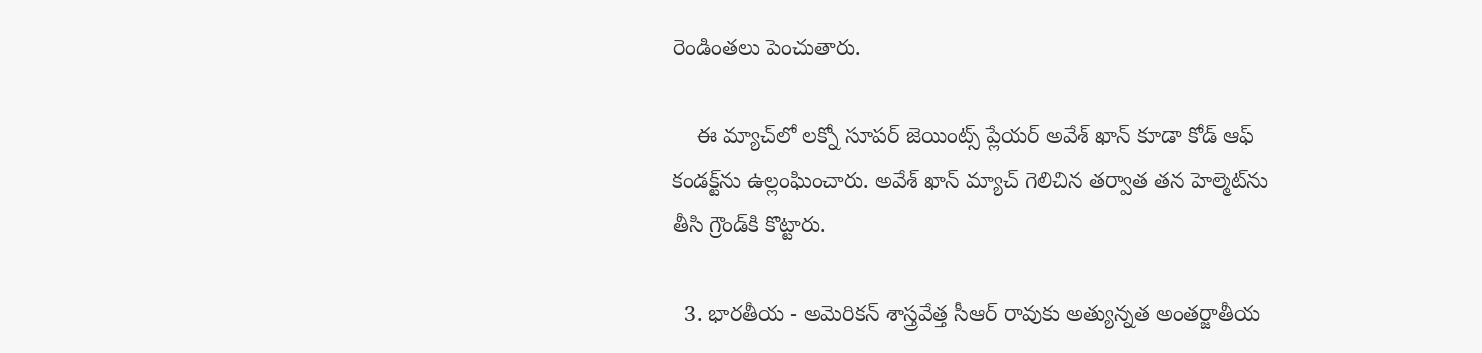రెండింతలు పెంచుతారు.

    ఈ మ్యాచ్‌లో లక్నో సూపర్ జెయింట్స్ ప్లేయర్ అవేశ్ ఖాన్ కూడా కోడ్ ఆఫ్ కండక్ట్‌ను ఉల్లంఘించారు. అవేశ్ ఖాన్ మ్యాచ్ గెలిచిన తర్వాత తన హెల్మెట్‌ను తీసి గ్రౌండ్‌కి కొట్టారు.

  3. భారతీయ - అమెరికన్ శాస్త్రవేత్త సీఆర్ రావుకు అత్యున్నత అంతర్జాతీయ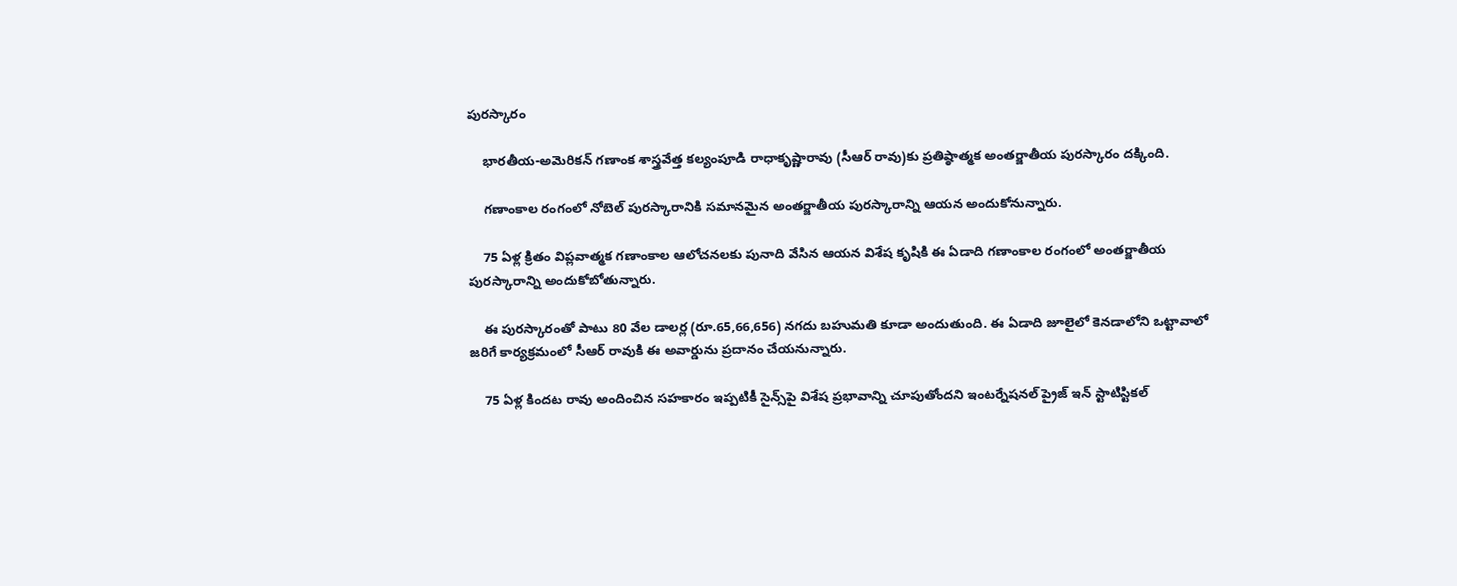పురస్కారం

    భారతీయ-అమెరికన్ గణాంక శాస్త్రవేత్త కల్యంపూడి రాధాకృష్ణారావు (సీఆర్ రావు)కు ప్రతిష్ఠాత్మక అంతర్జాతీయ పురస్కారం దక్కింది.

    గణాంకాల రంగంలో నోబెల్ పురస్కారానికి సమానమైన అంతర్జాతీయ పురస్కారాన్ని ఆయన అందుకోనున్నారు.

    75 ఏళ్ల క్రితం విప్లవాత్మక గణాంకాల ఆలోచనలకు పునాది వేసిన ఆయన విశేష కృషికి ఈ ఏడాది గణాంకాల రంగంలో అంతర్జాతీయ పురస్కారాన్ని అందుకోబోతున్నారు.

    ఈ పురస్కారంతో పాటు 80 వేల డాలర్ల (రూ.65,66,656) నగదు బహుమతి కూడా అందుతుంది. ఈ ఏడాది జూలైలో కెనడాలోని ఒట్టావాలో జరిగే కార్యక్రమంలో సీఆర్ రావుకి ఈ అవార్డును ప్రదానం చేయనున్నారు.

    75 ఏళ్ల కిందట రావు అందించిన సహకారం ఇప్పటికీ సైన్స్‌పై విశేష ప్రభావాన్ని చూపుతోందని ఇంటర్నేషనల్ ప్రైజ్ ఇన్ స్టాటిస్టికల్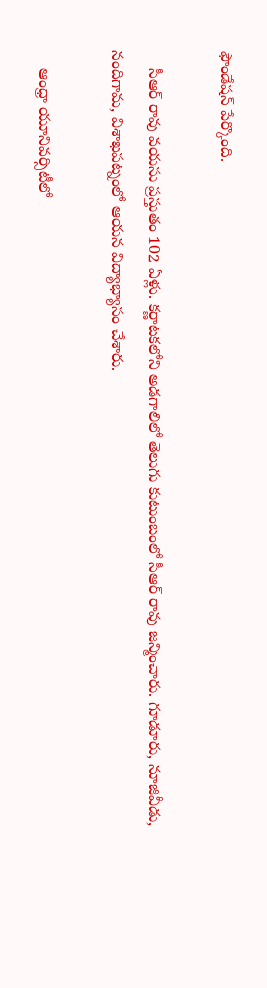ఫౌండేషన్ పేర్కొంది.

    సీఆర్ రావు వయసు ప్రస్తుతం 102 ఏళ్లు. కర్ణాటకలోని అడగాలిలో తెలుగు కుటుంబంలో సీఆర్ రావు జన్మించారు. గూడూరు, నూజివీడు, నందిగామ, విశాఖపట్నంలో ఆయన విద్యాభ్యాసం చేశారు.

    ఆంధ్రా యూనివర్సిటీలో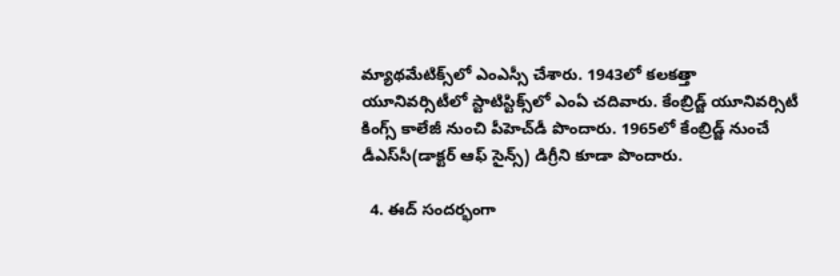మ్యాథమేటిక్స్‌లో ఎంఎస్సీ చేశారు. 1943లో కలకత్తా యూనివర్సిటీలో స్టాటిస్టిక్స్‌లో ఎంఏ చదివారు. కేంబ్రిడ్జ్ యూనివర్సిటీ కింగ్స్ కాలేజీ నుంచి పీహెచ్‌డీ పొందారు. 1965లో కేంబ్రిడ్జ్‌ నుంచే డీఎస్‌సీ(డాక్టర్ ఆఫ్ సైన్స్) డిగ్రీని కూడా పొందారు.

  4. ఈద్ సందర్భంగా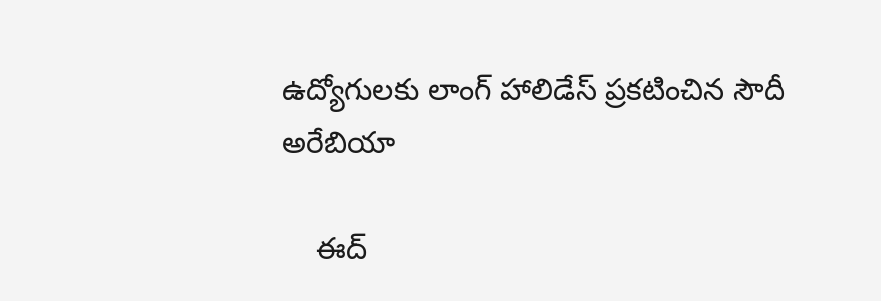ఉద్యోగులకు లాంగ్ హాలిడేస్ ప్రకటించిన సౌదీ అరేబియా

    ఈద్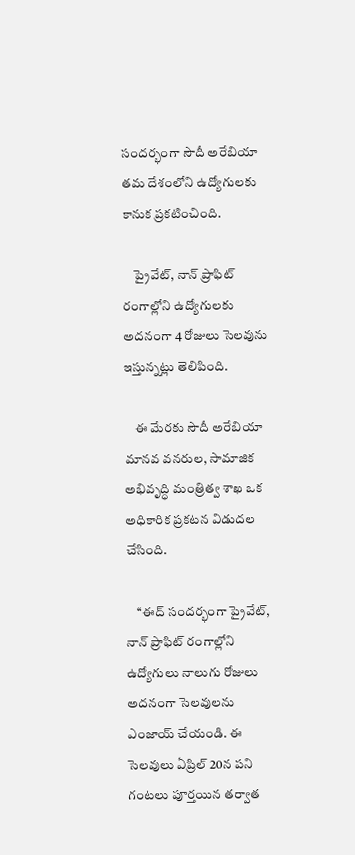సందర్భంగా సౌదీ అరేబియా తమ దేశంలోని ఉద్యోగులకు కానుక ప్రకటించింది.

    ప్రైవేట్, నాన్ ప్రాఫిట్ రంగాల్లోని ఉద్యోగులకు అదనంగా 4 రోజులు సెలవును ఇస్తున్నట్లు తెలిపింది.

    ఈ మేరకు సౌదీ అరేబియా మానవ వనరుల, సామాజిక అభివృద్ధి మంత్రిత్వ శాఖ ఒక అధికారిక ప్రకటన విడుదల చేసింది.

    ‘‘ఈద్ సందర్భంగా ప్రైవేట్, నాన్ ప్రాఫిట్ రంగాల్లోని ఉద్యోగులు నాలుగు రోజులు అదనంగా సెలవులను ఎంజాయ్ చేయండి. ఈ సెలవులు ఏప్రిల్ 20న పని గంటలు పూర్తయిన తర్వాత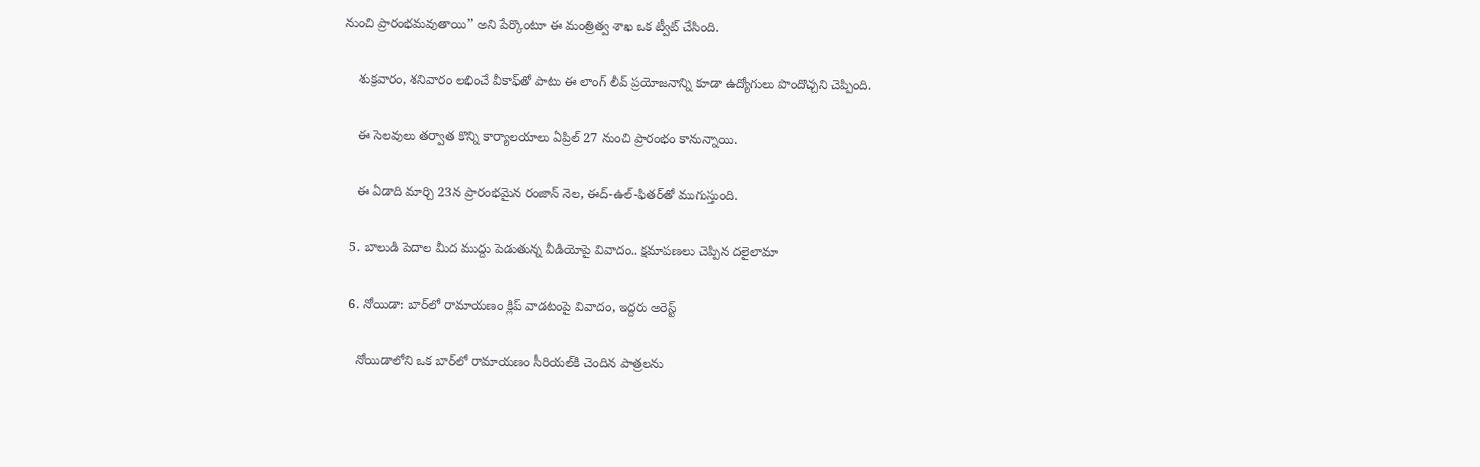నుంచి ప్రారంభమవుతాయి’’ అని పేర్కొంటూ ఈ మంత్రిత్వ శాఖ ఒక ట్వీట్ చేసింది.

    శుక్రవారం, శనివారం లభించే వీకాఫ్‌తో పాటు ఈ లాంగ్ లీవ్‌ ప్రయోజనాన్ని కూడా ఉద్యోగులు పొందొచ్చని చెప్పింది.

    ఈ సెలవులు తర్వాత కొన్ని కార్యాలయాలు ఏప్రిల్ 27 నుంచి ప్రారంభం కానున్నాయి.

    ఈ ఏడాది మార్చి 23న ప్రారంభమైన రంజాన్ నెల, ఈద్-ఉల్-ఫితర్‌తో ముగుస్తుంది.

  5. బాలుడి పెదాల మీద ముద్దు పెడుతున్న వీడియోపై వివాదం.. క్షమాపణలు చెప్పిన దలైలామా

  6. నోయిడా: బార్‌లో రామాయణం క్లిప్‌ వాడటంపై వివాదం, ఇద్దరు అరెస్ట్

    నోయిడాలోని ఒక బార్‌లో రామాయణం సీరియల్‌కి చెందిన పాత్రలను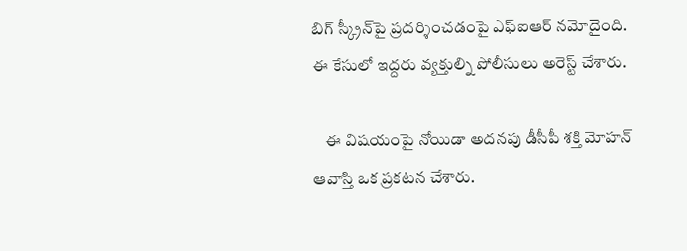బిగ్ స్క్రీన్‌పై ప్రదర్శించడంపై ఎఫ్‌ఐఆర్ నమోదైంది. ఈ కేసులో ఇద్దరు వ్యక్తుల్ని పోలీసులు అరెస్ట్ చేశారు.

    ఈ విషయంపై నోయిడా అదనపు డీసీపీ శక్తి మోహన్ ఆవాస్తి ఒక ప్రకటన చేశారు.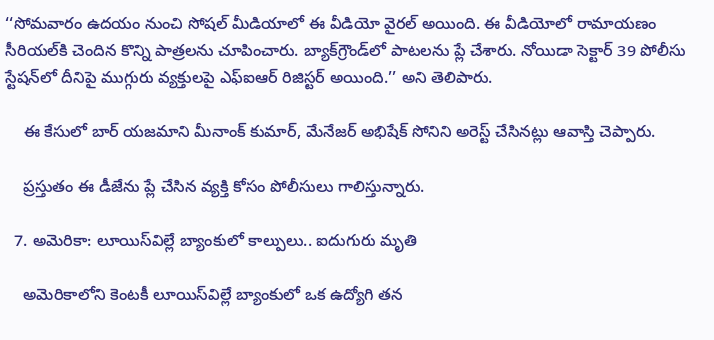‘‘సోమవారం ఉదయం నుంచి సోషల్ మీడియాలో ఈ వీడియో వైరల్ అయింది. ఈ వీడియోలో రామాయణం సీరియల్‌కి చెందిన కొన్ని పాత్రలను చూపించారు. బ్యాక్‌గ్రౌండ్‌లో పాటలను ప్లే చేశారు. నోయిడా సెక్టార్ 39 పోలీసు స్టేషన్‌లో దీనిపై ముగ్గురు వ్యక్తులపై ఎఫ్‌ఐఆర్ రిజిస్టర్ అయింది.’’ అని తెలిపారు.

    ఈ కేసులో బార్ యజమాని మీనాంక్ కుమార్, మేనేజర్ అభిషేక్ సోనిని అరెస్ట్ చేసినట్లు ఆవాస్తి చెప్పారు.

    ప్రస్తుతం ఈ డీజేను ప్లే చేసిన వ్యక్తి కోసం పోలీసులు గాలిస్తున్నారు.

  7. అమెరికా: లూయిస్‌విల్లే బ్యాంకులో కాల్పులు.. ఐదుగురు మృతి

    అమెరికాలోని కెంటకీ లూయిస్‌విల్లే బ్యాంకులో ఒక ఉద్యోగి తన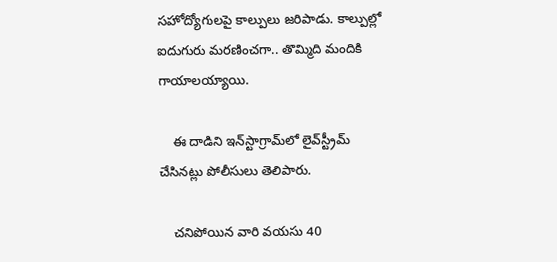సహోద్యోగులపై కాల్పులు జరిపాడు. కాల్పుల్లో ఐదుగురు మరణించగా.. తొమ్మిది మందికి గాయాలయ్యాయి.

    ఈ దాడిని ఇన్‌స్టాగ్రామ్‌లో లైవ్‌స్ట్రీమ్ చేసినట్లు పోలీసులు తెలిపారు.

    చనిపోయిన వారి వయసు 40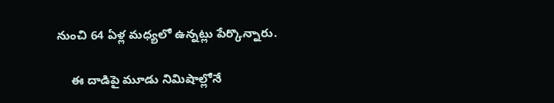నుంచి 64 ఏళ్ల మధ్యలో ఉన్నట్లు పేర్కొన్నారు.

    ఈ దాడిపై మూడు నిమిషాల్లోనే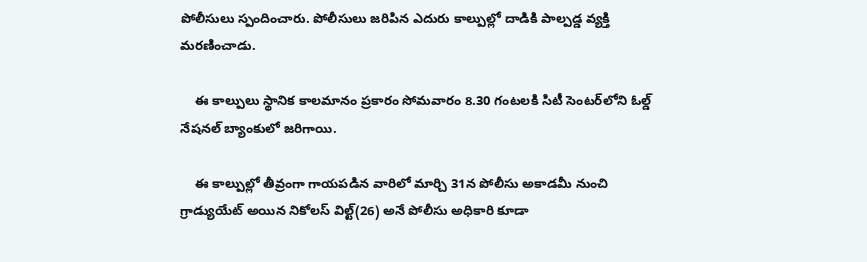పోలీసులు స్పందించారు. పోలీసులు జరిపిన ఎదురు కాల్పుల్లో దాడికి పాల్పడ్డ వ్యక్తి మరణించాడు.

    ఈ కాల్పులు స్థానిక కాలమానం ప్రకారం సోమవారం 8.30 గంటలకి సిటీ సెంటర్‌లోని ఓల్డ్ నేషనల్ బ్యాంకులో జరిగాయి.

    ఈ కాల్పుల్లో తీవ్రంగా గాయపడిన వారిలో మార్చి 31న పోలీసు అకాడమీ నుంచి గ్రాడ్యుయేట్ అయిన నికోలస్ విల్ట్(26) అనే పోలీసు అధికారి కూడా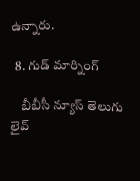ఉన్నారు.

  8. గుడ్ మార్నింగ్

    బీబీసీ న్యూస్ తెలుగు లైవ్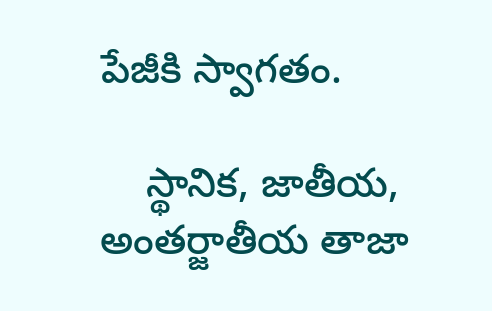పేజీకి స్వాగతం.

    స్థానిక, జాతీయ, అంతర్జాతీయ తాజా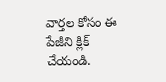వార్తల కోసం ఈ పేజీని క్లిక్ చేయండి.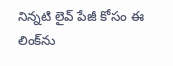నిన్నటి లైవ్ పేజీ కోసం ఈ లింక్‌ను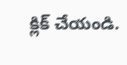క్లిక్ చేయండి.